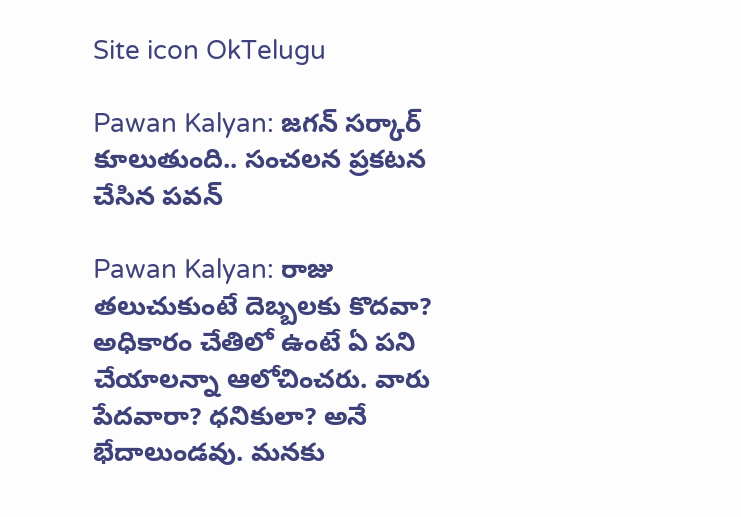Site icon OkTelugu

Pawan Kalyan: జగన్ సర్కార్ కూలుతుంది.. సంచలన ప్రకటన చేసిన పవన్

Pawan Kalyan: రాజు తలుచుకుంటే దెబ్బలకు కొదవా? అధికారం చేతిలో ఉంటే ఏ పని చేయాలన్నా ఆలోచించరు. వారు పేదవారా? ధనికులా? అనే భేదాలుండవు. మనకు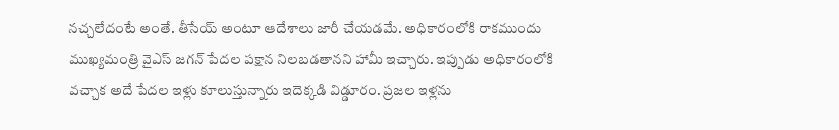నచ్చలేదంటే అంతే. తీసేయ్ అంటూ ఆదేశాలు జారీ చేయడమే. అధికారంలోకి రాకముందు ముఖ్యమంత్రి వైఎస్ జగన్ పేదల పక్షాన నిలబడతానని హామీ ఇచ్చారు. ఇప్పుడు అధికారంలోకి వచ్చాక అదే పేదల ఇళ్లు కూలుస్తున్నారు ఇదెక్కడి విడ్డూరం. ప్రజల ఇళ్లను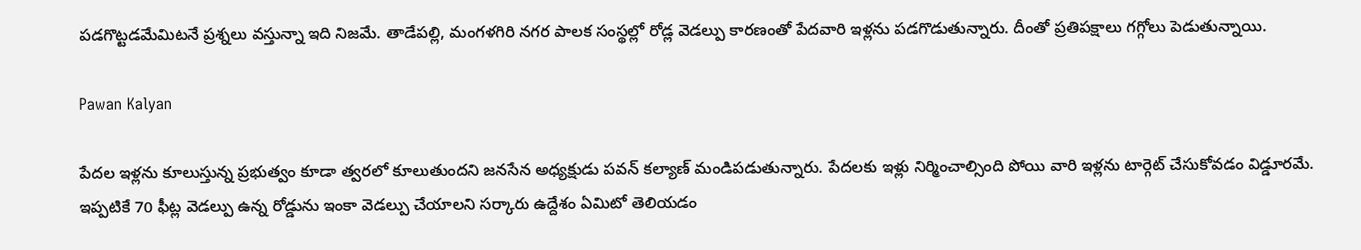పడగొట్టడమేమిటనే ప్రశ్నలు వస్తున్నా ఇది నిజమే. తాడేపల్లి, మంగళగిరి నగర పాలక సంస్థల్లో రోడ్ల వెడల్పు కారణంతో పేదవారి ఇళ్లను పడగొడుతున్నారు. దీంతో ప్రతిపక్షాలు గగ్గోలు పెడుతున్నాయి.

Pawan Kalyan

పేదల ఇళ్లను కూలుస్తున్న ప్రభుత్వం కూడా త్వరలో కూలుతుందని జనసేన అధ్యక్షుడు పవన్ కల్యాణ్ మండిపడుతున్నారు. పేదలకు ఇళ్లు నిర్మించాల్సింది పోయి వారి ఇళ్లను టార్గెట్ చేసుకోవడం విడ్డూరమే. ఇప్పటికే 70 ఫీట్ల వెడల్పు ఉన్న రోడ్డును ఇంకా వెడల్పు చేయాలని సర్కారు ఉద్దేశం ఏమిటో తెలియడం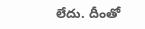లేదు. దీంతో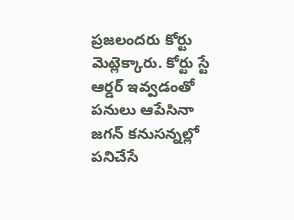ప్రజలందరు కోర్టు మెట్లెక్కారు. కోర్టు స్టే ఆర్డర్ ఇవ్వడంతో పనులు ఆపేసినా జగన్ కనుసన్నల్లో పనిచేసే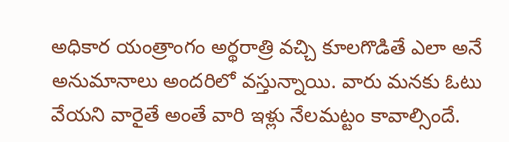అధికార యంత్రాంగం అర్థరాత్రి వచ్చి కూలగొడితే ఎలా అనే అనుమానాలు అందరిలో వస్తున్నాయి. వారు మనకు ఓటు వేయని వారైతే అంతే వారి ఇళ్లు నేలమట్టం కావాల్సిందే.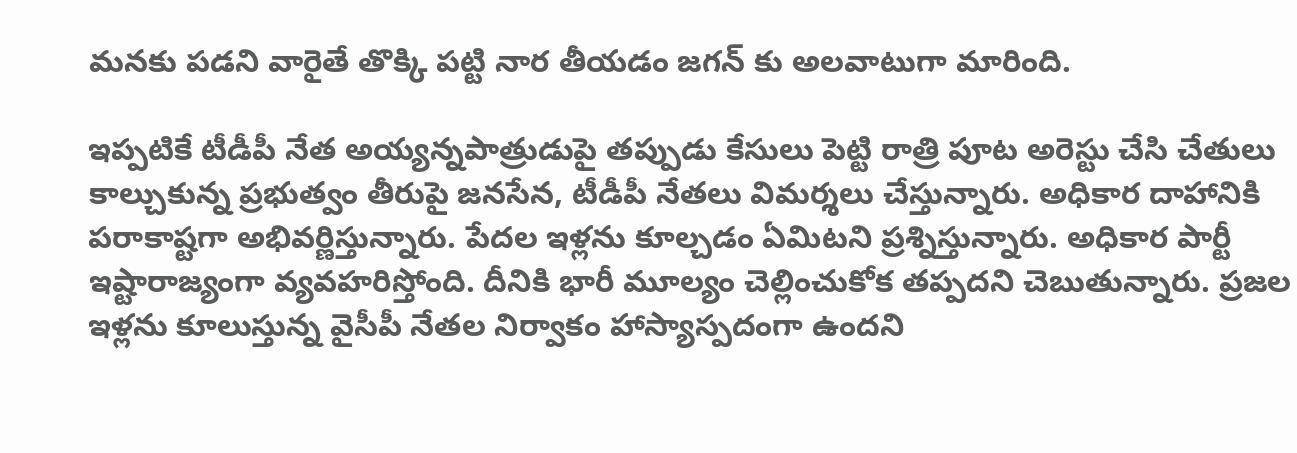మనకు పడని వారైతే తొక్కి పట్టి నార తీయడం జగన్ కు అలవాటుగా మారింది.

ఇప్పటికే టీడీపీ నేత అయ్యన్నపాత్రుడుపై తప్పుడు కేసులు పెట్టి రాత్రి పూట అరెస్టు చేసి చేతులు కాల్చుకున్న ప్రభుత్వం తీరుపై జనసేన, టీడీపీ నేతలు విమర్శలు చేస్తున్నారు. అధికార దాహానికి పరాకాష్టగా అభివర్ణిస్తున్నారు. పేదల ఇళ్లను కూల్చడం ఏమిటని ప్రశ్నిస్తున్నారు. అధికార పార్టీ ఇష్టారాజ్యంగా వ్యవహరిస్తోంది. దీనికి భారీ మూల్యం చెల్లించుకోక తప్పదని చెబుతున్నారు. ప్రజల ఇళ్లను కూలుస్తున్న వైసీపీ నేతల నిర్వాకం హాస్యాస్పదంగా ఉందని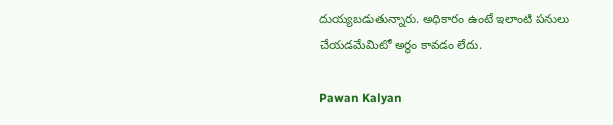దుయ్యబడుతున్నారు. అధికారం ఉంటే ఇలాంటి పనులు చేయడమేమిటో అర్థం కావడం లేదు.

Pawan Kalyan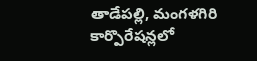తాడేపల్లి, మంగళగిరి కార్పొరేషన్లలో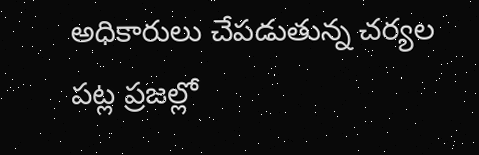అధికారులు చేపడుతున్న చర్యల పట్ల ప్రజల్లో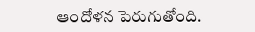ఆందోళన పెరుగుతోంది.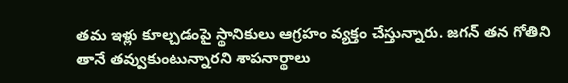తమ ఇళ్లు కూల్చడంపై స్థానికులు ఆగ్రహం వ్యక్తం చేస్తున్నారు. జగన్ తన గోతిని తానే తవ్వుకుంటున్నారని శాపనార్థాలు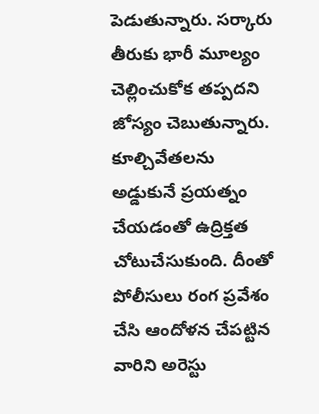పెడుతున్నారు. సర్కారు తీరుకు భారీ మూల్యం చెల్లించుకోక తప్పదని జోస్యం చెబుతున్నారు. కూల్చివేతలను అడ్డుకునే ప్రయత్నం చేయడంతో ఉద్రిక్తత చోటుచేసుకుంది. దీంతో పోలీసులు రంగ ప్రవేశం చేసి ఆందోళన చేపట్టిన వారిని అరెస్టు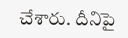చేశారు. దీనిపై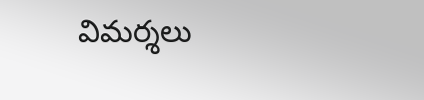విమర్శలు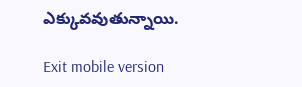ఎక్కువవుతున్నాయి.

Exit mobile version